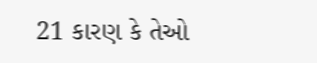21 કારણ કે તેઓ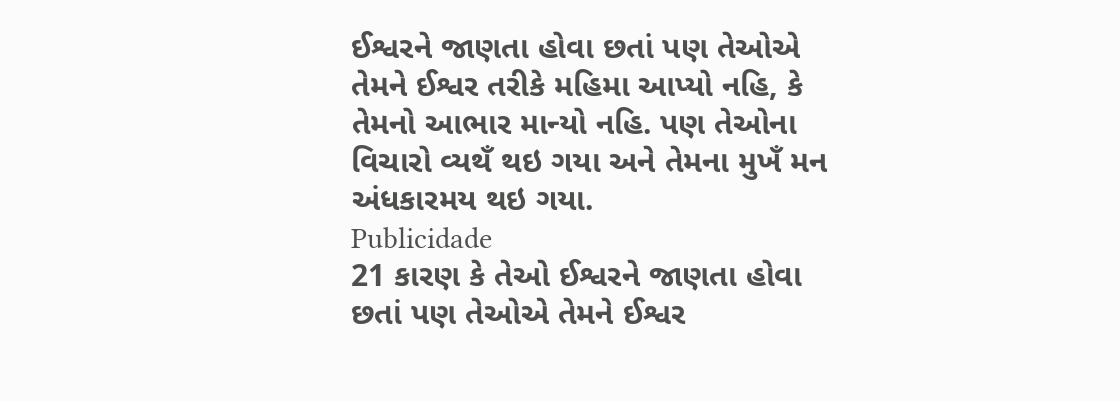ઈશ્વરને જાણતા હોવા છતાં પણ તેઓએ તેમને ઈશ્વર તરીકે મહિમા આપ્યો નહિ, કે તેમનો આભાર માન્યો નહિ. પણ તેઓના વિચારો વ્યથઁ થઇ ગયા અને તેમના મુખઁ મન અંધકારમય થઇ ગયા.
Publicidade
21 કારણ કે તેઓ ઈશ્વરને જાણતા હોવા છતાં પણ તેઓએ તેમને ઈશ્વર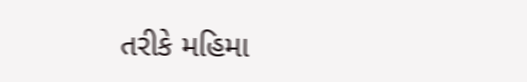તરીકે મહિમા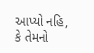આપ્યો નહિ, કે તેમનો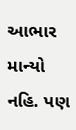આભાર માન્યો નહિ. પણ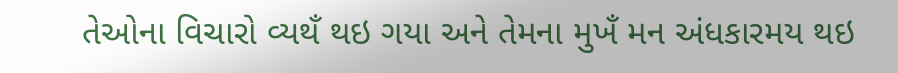તેઓના વિચારો વ્યથઁ થઇ ગયા અને તેમના મુખઁ મન અંધકારમય થઇ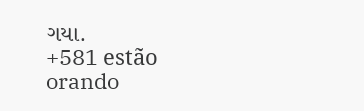ગયા.
+581 estão orando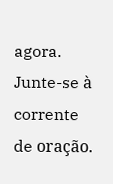agora.
Junte-se à corrente de oração.